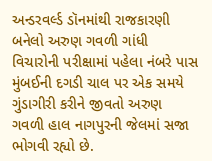અન્ડરવર્લ્ડ ડૉનમાંથી રાજકારણી બનેલો અરુણ ગવળી ગાંધી વિચારોની પરીક્ષામાં પહેલા નંબરે પાસ
મુંબઈની દગડી ચાલ પર એક સમયે ગુંડાગીરી કરીને જીવતો અરુણ ગવળી હાલ નાગપુરની જેલમાં સજા ભોગવી રહ્યો છે.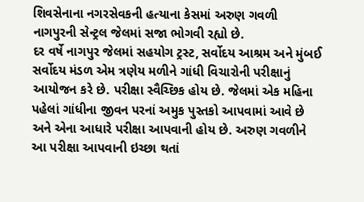શિવસેનાના નગરસેવકની હત્યાના કેસમાં અરુણ ગવળી નાગપુરની સેન્ટ્રલ જેલમાં સજા ભોગવી રહ્યો છે.
દર વર્ષે નાગપુર જેલમાં સહયોગ ટ્રસ્ટ, સર્વોદય આશ્રમ અને મુંબઈ સર્વોદય મંડળ એમ ત્રણેય મળીને ગાંધી વિચારોની પરીક્ષાનું આયોજન કરે છે. પરીક્ષા સ્વૈચ્છિક હોય છે. જેલમાં એક મહિના પહેલાં ગાંધીના જીવન પરનાં અમુક પુસ્તકો આપવામાં આવે છે અને એના આધારે પરીક્ષા આપવાની હોય છે. અરુણ ગવળીને આ પરીક્ષા આપવાની ઇચ્છા થતાં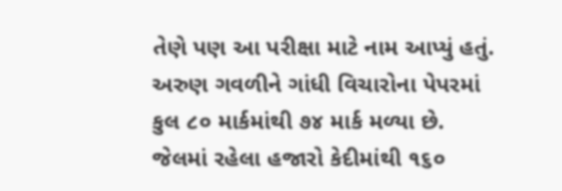તેણે પણ આ પરીક્ષા માટે નામ આપ્યું હતું.
અરુણ ગવળીને ગાંધી વિચારોના પેપરમાં કુલ ૮૦ માર્કમાંથી ૭૪ માર્ક મળ્યા છે. જેલમાં રહેલા હજારો કેદીમાંથી ૧૬૦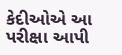કેદીઓએ આ પરીક્ષા આપી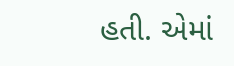હતી. એમાં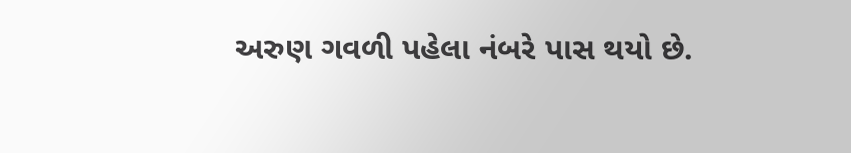અરુણ ગવળી પહેલા નંબરે પાસ થયો છે.